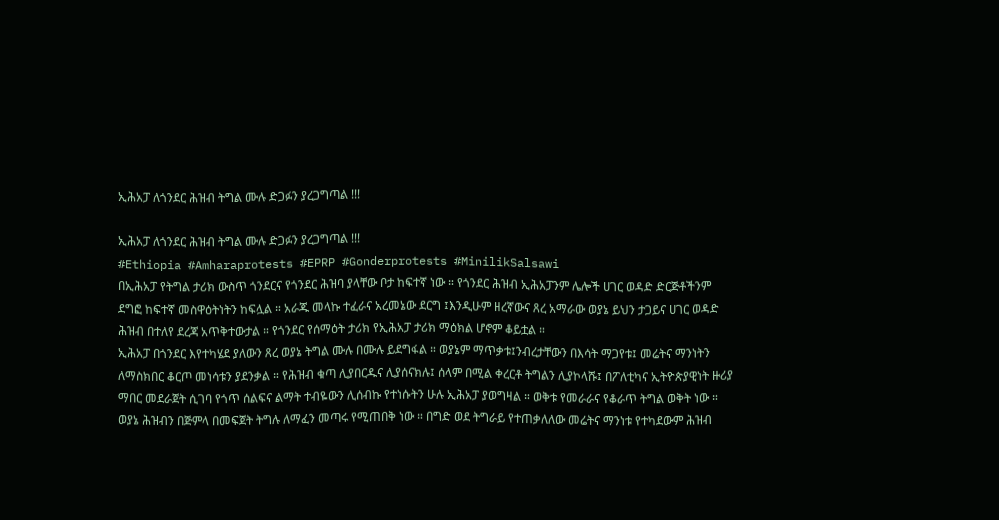ኢሕአፓ ለጎንደር ሕዝብ ትግል ሙሉ ድጋፉን ያረጋግጣል !!!

ኢሕአፓ ለጎንደር ሕዝብ ትግል ሙሉ ድጋፉን ያረጋግጣል !!!
#Ethiopia #Amharaprotests #EPRP #Gonderprotests #MinilikSalsawi
በኢሕአፓ የትግል ታሪክ ውስጥ ጎንደርና የጎንደር ሕዝባ ያላቸው ቦታ ከፍተኛ ነው ። የጎንደር ሕዝብ ኢሕአፓንም ሌሎች ሀገር ወዳድ ድርጅቶችንም ደግፎ ከፍተኛ መስዋዕትነትን ከፍሏል ። አራጁ መላኩ ተፈራና አረመኔው ደርግ ፤እንዲሁም ዘረኛውና ጸረ አማራው ወያኔ ይህን ታጋይና ሀገር ወዳድ ሕዝብ በተለየ ደረጃ አጥቅተውታል ። የጎንደር የሰማዕት ታሪክ የኢሕአፓ ታሪክ ማዕክል ሆኖም ቆይቷል ።
ኢሕአፓ በጎንደር እየተካሄደ ያለውን ጸረ ወያኔ ትግል ሙሉ በሙሉ ይደግፋል ። ወያኔም ማጥቃቱ፤ንብረታቸውን በእሳት ማጋየቱ፤ መሬትና ማንነትን ለማስክበር ቆርጦ መነሳቱን ያደንቃል ። የሕዝብ ቁጣ ሊያበርዱና ሊያሰናክሉ፤ ሰላም በሚል ቀረርቶ ትግልን ሊያኮላሹ፤ በፖለቲካና ኢትዮጵያዊነት ዙሪያ ማበር መደራጀት ሲገባ የጎጥ ሰልፍና ልማት ተብዬውን ሊሰብኩ የተነሱትን ሁሉ ኢሕአፓ ያወግዛል ። ወቅቱ የመራራና የቆራጥ ትግል ወቅት ነው ። ወያኔ ሕዝብን በጅምላ በመፍጀት ትግሉ ለማፈን መጣሩ የሚጠበቅ ነው ። በግድ ወደ ትግራይ የተጠቃለለው መሬትና ማንነቱ የተካደውም ሕዝብ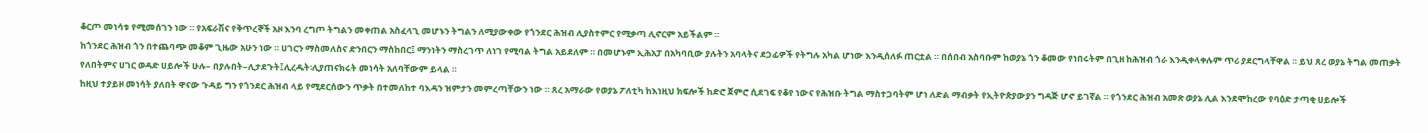ቆርጦ መነሳቱ የሚመሰገን ነው ። የአፍራሽና የቅጥረኞች አዞ እንባ ረግጦ ትግልን መቀጠል አስፈላጊ መሆኑን ትግልን ለሚያውቀው የጎንደር ሕዝብ ሊያስተምር የሚቃጣ ሊኖርም አይችልም ።
ከጎንደር ሕዝብ ጎን በተጨባጭ መቆም ጊዜው አሁን ነው ። ሀገርን ማስመለስና ድንበርን ማስከበር፤ ማንነትን ማስረገጥ ለነገ የሚባል ትግል አይደለም ። በመሆኑም ኢሕአፓ በአካባቢው ያሉትን አባላትና ደጋፊዎች የትግሉ አካል ሆነው እንዲሰለፉ ጠርቷል ። በሰበብ አስባቡም ከወያኔ ጎን ቆመው የነበሩትም በጊዘ ከሕዝብ ጎራ እንዲቀላቀሉም ጥሪ ያደርግላቸዋል ። ይህ ጸረ ወያኔ ትግል መጠቃት የለበትምና ሀገር ወዳድ ሀይሎች ሁሉ– በያሉበት–ሊታደጉት፤ሊረዱት፡ሊያጠናክሩት መነሳት አለባቸውም ይላል ።
ከዚህ ተያይዞ መነሳት ያለበት ዋናው ጉዳይ ግን የጎንደር ሕዝብ ላይ የሚደርሰውን ጥቃት በተመለከተ ባእዳን ዝምታን መምረጣቸውን ነው ። ጸረ አማራው የወያኔ ፖለቲካ ከእነዚህ ክፍሎች ከድሮ ጀምሮ ሲደገፍ የቆየ ነውና የሕዝቡ ትግል ማስተጋባትም ሆነ ለድል ማብቃት የኢትዮጵያውያን ግዳጅ ሆኖ ይገኛል ። የጎንደር ሕዝብ አመጽ ወያኔ ሊል እንደሞከረው የባዕድ ታጣቂ ሀይሎች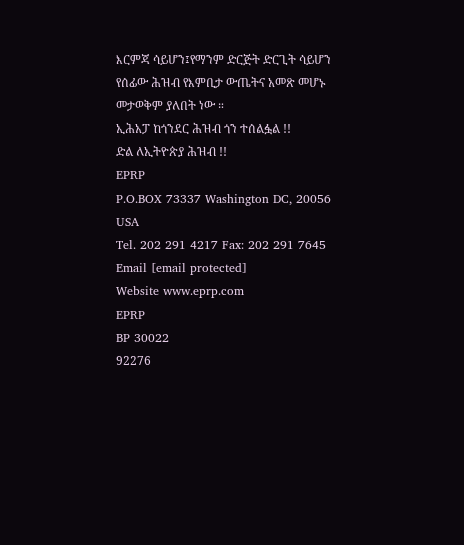እርምጃ ሳይሆን፤የማንም ድርጅት ድርጊት ሳይሆን የሰፊው ሕዝብ የእምቢታ ውጤትና አመጽ መሆኑ መታወቅም ያለበት ነው ።
ኢሕአፓ ከጎንደር ሕዝብ ጎን ተሰልፏል !!
ድል ለኢትዮጵያ ሕዝብ !!
EPRP
P.O.BOX 73337 Washington DC, 20056 USA
Tel. 202 291 4217 Fax: 202 291 7645
Email [email protected]
Website www.eprp.com
EPRP
BP 30022
92276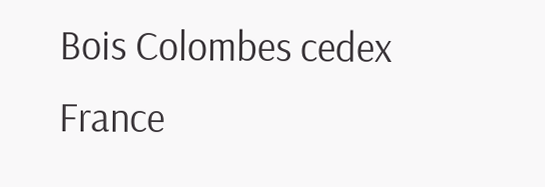Bois Colombes cedex
France